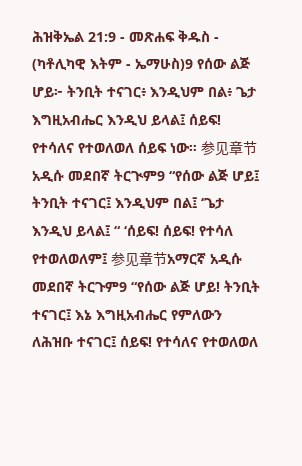ሕዝቅኤል 21:9 - መጽሐፍ ቅዱስ - (ካቶሊካዊ እትም - ኤማሁስ)9 የሰው ልጅ ሆይ፦ ትንቢት ተናገር፥ እንዲህም በል፥ ጌታ እግዚአብሔር እንዲህ ይላል፤ ሰይፍ! የተሳለና የተወለወለ ሰይፍ ነው። 参见章节አዲሱ መደበኛ ትርጒም9 “የሰው ልጅ ሆይ፤ ትንቢት ተናገር፤ እንዲህም በል፤ ‘ጌታ እንዲህ ይላል፤ “ ‘ሰይፍ! ሰይፍ! የተሳለ የተወለወለም፤ 参见章节አማርኛ አዲሱ መደበኛ ትርጉም9 “የሰው ልጅ ሆይ! ትንቢት ተናገር፤ እኔ እግዚአብሔር የምለውን ለሕዝቡ ተናገር፤ ሰይፍ! የተሳለና የተወለወለ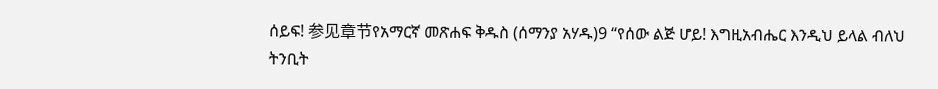ሰይፍ! 参见章节የአማርኛ መጽሐፍ ቅዱስ (ሰማንያ አሃዱ)9 “የሰው ልጅ ሆይ! እግዚአብሔር እንዲህ ይላል ብለህ ትንቢት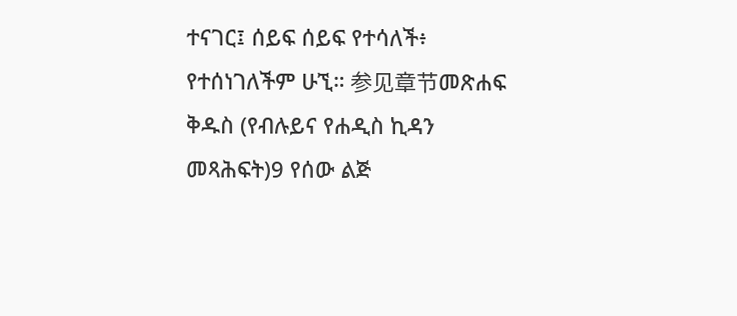ተናገር፤ ሰይፍ ሰይፍ የተሳለች፥ የተሰነገለችም ሁኚ። 参见章节መጽሐፍ ቅዱስ (የብሉይና የሐዲስ ኪዳን መጻሕፍት)9 የሰው ልጅ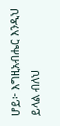ሆይ፦ እግዚአብሔር እንዲህ ይላል ብለህ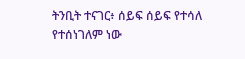ትንቢት ተናገር፥ ሰይፍ ሰይፍ የተሳለ የተሰነገለም ነው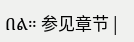በል። 参见章节 |